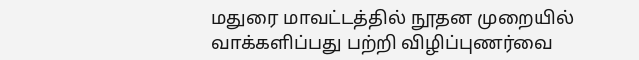மதுரை மாவட்டத்தில் நூதன முறையில் வாக்களிப்பது பற்றி விழிப்புணர்வை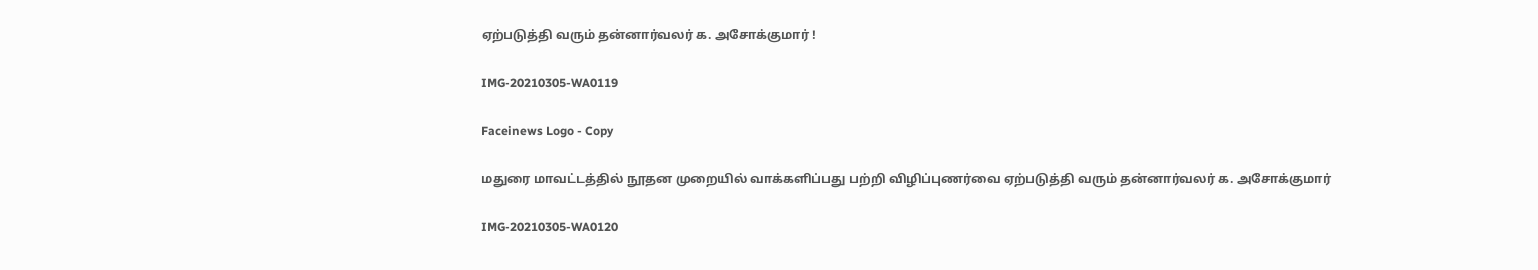ஏற்படுத்தி வரும் தன்னார்வலர் க. அசோக்குமார் !

IMG-20210305-WA0119

Faceinews Logo - Copy

மதுரை மாவட்டத்தில் நூதன முறையில் வாக்களிப்பது பற்றி விழிப்புணர்வை ஏற்படுத்தி வரும் தன்னார்வலர் க. அசோக்குமார்

IMG-20210305-WA0120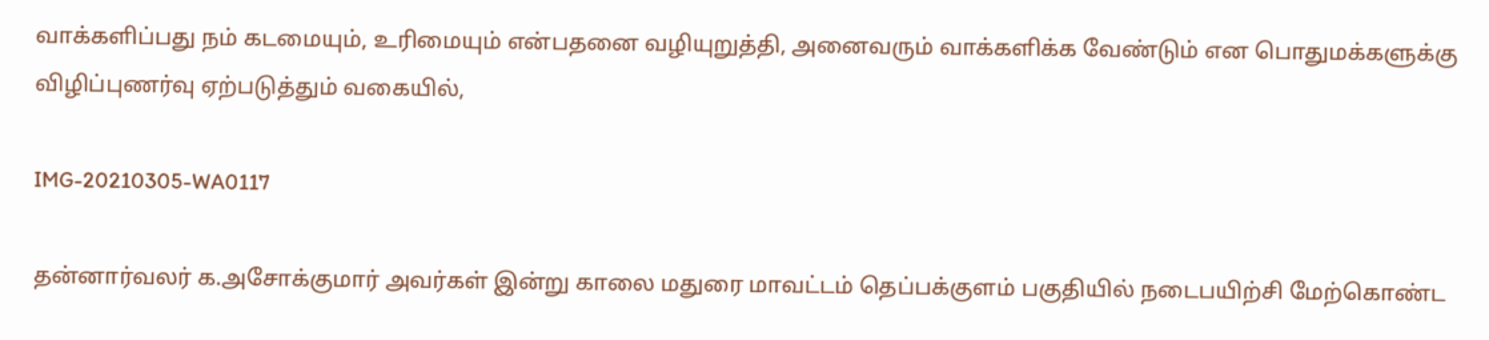வாக்களிப்பது நம் கடமையும், உரிமையும் என்பதனை வழியுறுத்தி, அனைவரும் வாக்களிக்க வேண்டும் என பொதுமக்களுக்கு விழிப்புணர்வு ஏற்படுத்தும் வகையில்,

IMG-20210305-WA0117

தன்னார்வலர் க.அசோக்குமார் அவர்கள் இன்று காலை மதுரை மாவட்டம் தெப்பக்குளம் பகுதியில் நடைபயிற்சி மேற்கொண்ட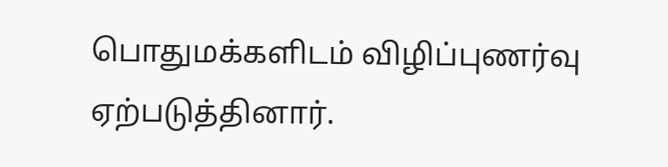பொதுமக்களிடம் விழிப்புணர்வு ஏற்படுத்தினார்.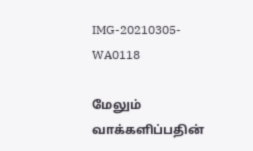IMG-20210305-WA0118

மேலும் வாக்களிப்பதின்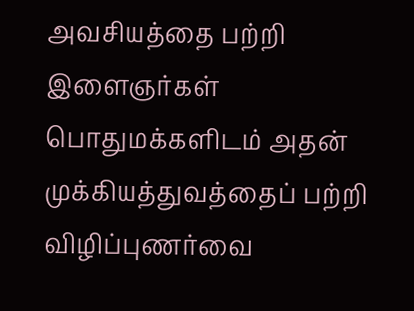அவசியத்தை பற்றி இளைஞர்கள் பொதுமக்களிடம் அதன் முக்கியத்துவத்தைப் பற்றி விழிப்புணர்வை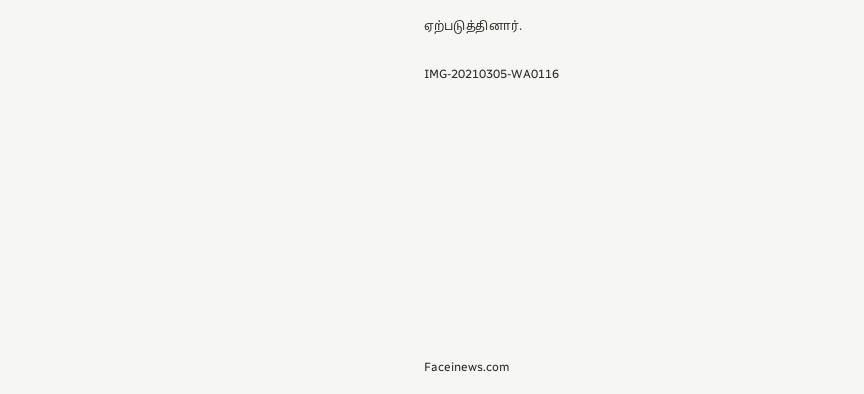ஏற்படுத்தினார்.

IMG-20210305-WA0116











Faceinews.com